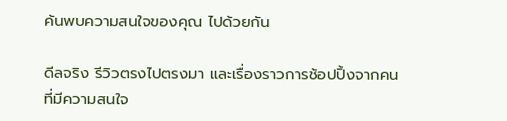ค้นพบความสนใจของคุณ ไปด้วยกัน

ดีลจริง รีวิวตรงไปตรงมา และเรื่องราวการช้อปปิ้งจากคนที่มีความสนใจ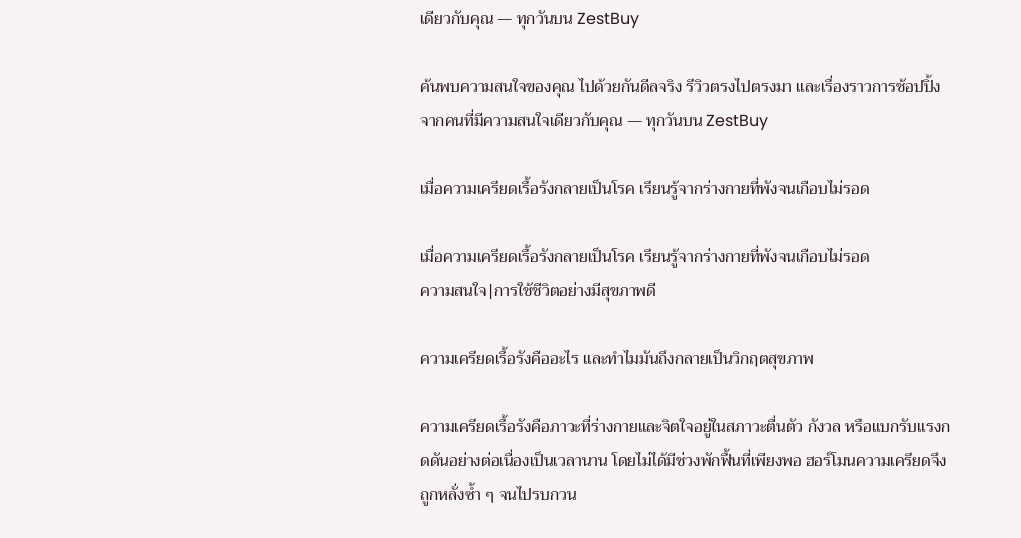เดียวกับคุณ — ทุกวันบน ZestBuy

ค้นพบความสนใจของคุณ ไปด้วยกันดีลจริง รีวิวตรงไปตรงมา และเรื่องราวการช้อปปิ้งจากคนที่มีความสนใจเดียวกับคุณ — ทุกวันบน ZestBuy

เมื่อความเครียดเรื้อรังกลายเป็นโรค เรียนรู้จากร่างกายที่พังจนเกือบไม่รอด

เมื่อความเครียดเรื้อรังกลายเป็นโรค เรียนรู้จากร่างกายที่พังจนเกือบไม่รอด
ความสนใจ|การใช้ชีวิตอย่างมีสุขภาพดี

ความเครียดเรื้อรังคืออะไร และทำไมมันถึงกลายเป็นวิกฤตสุขภาพ

ความเครียดเรื้อรังคือภาวะที่ร่างกายและจิตใจอยู่ในสภาวะตื่นตัว กังวล หรือแบกรับแรงกดดันอย่างต่อเนื่องเป็นเวลานาน โดยไม่ได้มีช่วงพักฟื้นที่เพียงพอ ฮอร์โมนความเครียดจึงถูกหลั่งซ้ำ ๆ จนไปรบกวน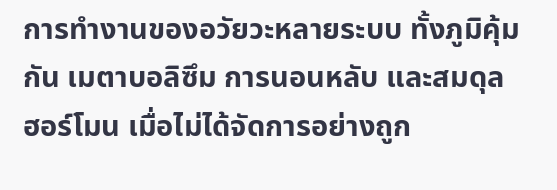การทำงานของอวัยวะหลายระบบ ทั้งภูมิคุ้มกัน เมตาบอลิซึม การนอนหลับ และสมดุลฮอร์โมน เมื่อไม่ได้จัดการอย่างถูก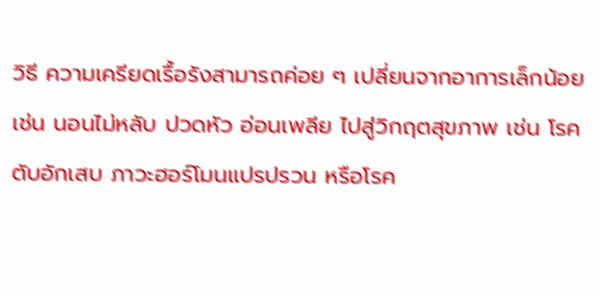วิธี ความเครียดเรื้อรังสามารถค่อย ๆ เปลี่ยนจากอาการเล็กน้อย เช่น นอนไม่หลับ ปวดหัว อ่อนเพลีย ไปสู่วิกฤตสุขภาพ เช่น โรคตับอักเสบ ภาวะฮอร์โมนแปรปรวน หรือโรค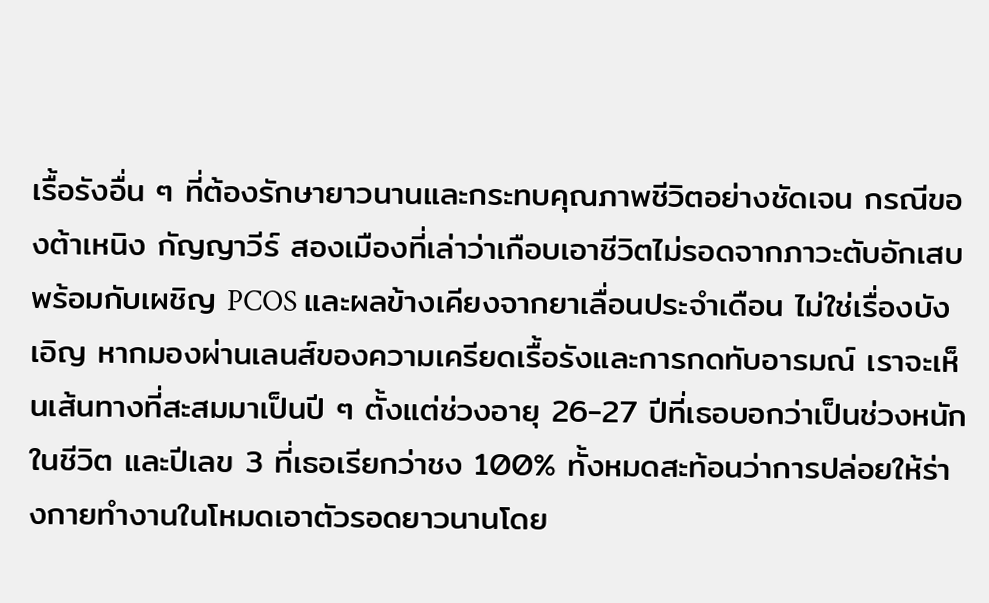เรื้อรังอื่น ๆ ที่ต้องรักษายาวนานและกระทบคุณภาพชีวิตอย่างชัดเจน กรณีของต้าเหนิง กัญญาวีร์ สองเมืองที่เล่าว่าเกือบเอาชีวิตไม่รอดจากภาวะตับอักเสบพร้อมกับเผชิญ PCOS และผลข้างเคียงจากยาเลื่อนประจำเดือน ไม่ใช่เรื่องบังเอิญ หากมองผ่านเลนส์ของความเครียดเรื้อรังและการกดทับอารมณ์ เราจะเห็นเส้นทางที่สะสมมาเป็นปี ๆ ตั้งแต่ช่วงอายุ 26-27 ปีที่เธอบอกว่าเป็นช่วงหนักในชีวิต และปีเลข 3 ที่เธอเรียกว่าชง 100% ทั้งหมดสะท้อนว่าการปล่อยให้ร่างกายทำงานในโหมดเอาตัวรอดยาวนานโดย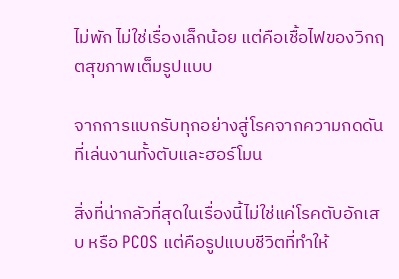ไม่พัก ไม่ใช่เรื่องเล็กน้อย แต่คือเชื้อไฟของวิกฤตสุขภาพเต็มรูปแบบ

จากการแบกรับทุกอย่างสู่โรคจากความกดดันที่เล่นงานทั้งตับและฮอร์โมน

สิ่งที่น่ากลัวที่สุดในเรื่องนี้ไม่ใช่แค่โรคตับอักเสบ หรือ PCOS แต่คือรูปแบบชีวิตที่ทำให้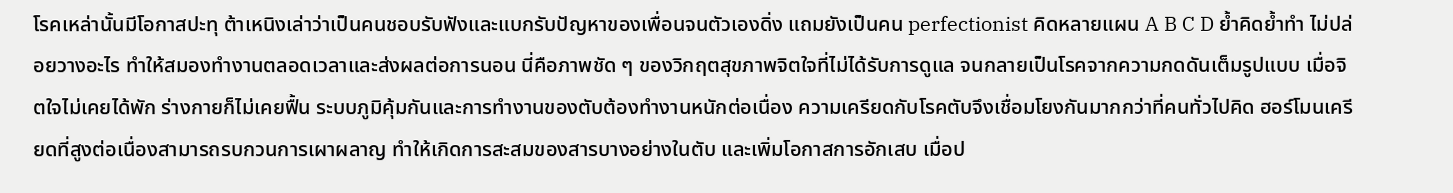โรคเหล่านั้นมีโอกาสปะทุ ต้าเหนิงเล่าว่าเป็นคนชอบรับฟังและแบกรับปัญหาของเพื่อนจนตัวเองดิ่ง แถมยังเป็นคน perfectionist คิดหลายแผน A B C D ย้ำคิดย้ำทำ ไม่ปล่อยวางอะไร ทำให้สมองทำงานตลอดเวลาและส่งผลต่อการนอน นี่คือภาพชัด ๆ ของวิกฤตสุขภาพจิตใจที่ไม่ได้รับการดูแล จนกลายเป็นโรคจากความกดดันเต็มรูปแบบ เมื่อจิตใจไม่เคยได้พัก ร่างกายก็ไม่เคยฟื้น ระบบภูมิคุ้มกันและการทำงานของตับต้องทำงานหนักต่อเนื่อง ความเครียดกับโรคตับจึงเชื่อมโยงกันมากกว่าที่คนทั่วไปคิด ฮอร์โมนเครียดที่สูงต่อเนื่องสามารถรบกวนการเผาผลาญ ทำให้เกิดการสะสมของสารบางอย่างในตับ และเพิ่มโอกาสการอักเสบ เมื่อป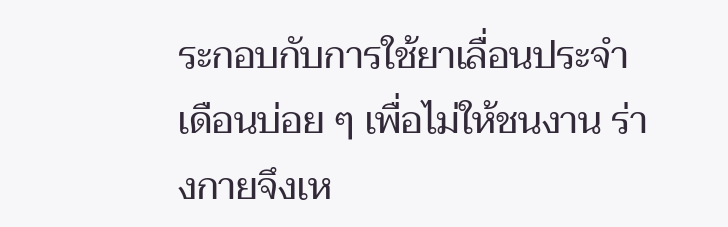ระกอบกับการใช้ยาเลื่อนประจำเดือนบ่อย ๆ เพื่อไม่ให้ชนงาน ร่างกายจึงเห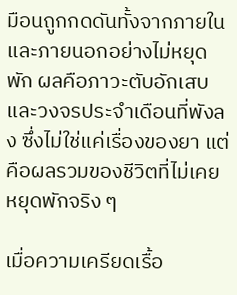มือนถูกกดดันทั้งจากภายในและภายนอกอย่างไม่หยุดพัก ผลคือภาวะตับอักเสบและวงจรประจำเดือนที่พังลง ซึ่งไม่ใช่แค่เรื่องของยา แต่คือผลรวมของชีวิตที่ไม่เคยหยุดพักจริง ๆ

เมื่อความเครียดเรื้อ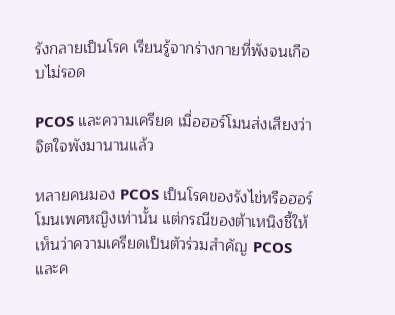รังกลายเป็นโรค เรียนรู้จากร่างกายที่พังจนเกือบไม่รอด

PCOS และความเครียด เมื่อฮอร์โมนส่งเสียงว่าจิตใจพังมานานแล้ว

หลายคนมอง PCOS เป็นโรคของรังไข่หรือฮอร์โมนเพศหญิงเท่านั้น แต่กรณีของต้าเหนิงชี้ให้เห็นว่าความเครียดเป็นตัวร่วมสำคัญ PCOS และค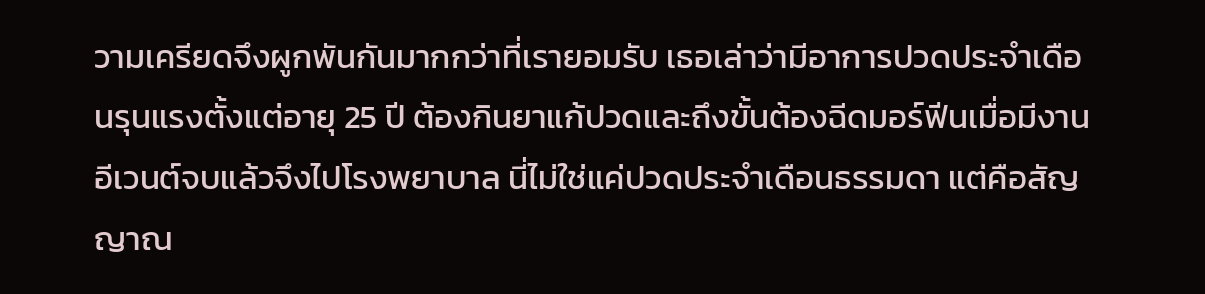วามเครียดจึงผูกพันกันมากกว่าที่เรายอมรับ เธอเล่าว่ามีอาการปวดประจำเดือนรุนแรงตั้งแต่อายุ 25 ปี ต้องกินยาแก้ปวดและถึงขั้นต้องฉีดมอร์ฟีนเมื่อมีงานอีเวนต์จบแล้วจึงไปโรงพยาบาล นี่ไม่ใช่แค่ปวดประจำเดือนธรรมดา แต่คือสัญญาณ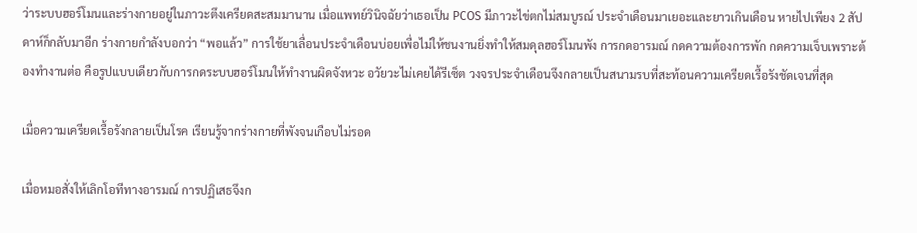ว่าระบบฮอร์โมนและร่างกายอยู่ในภาวะตึงเครียดสะสมมานาน เมื่อแพทย์วินิจฉัยว่าเธอเป็น PCOS มีภาวะไข่ตกไม่สมบูรณ์ ประจำเดือนมาเยอะและยาวเกินเดือน หายไปเพียง 2 สัปดาห์ก็กลับมาอีก ร่างกายกำลังบอกว่า “พอแล้ว” การใช้ยาเลื่อนประจำเดือนบ่อยเพื่อไม่ให้ชนงานยิ่งทำให้สมดุลฮอร์โมนพัง การกดอารมณ์ กดความต้องการพัก กดความเจ็บเพราะต้องทำงานต่อ คือรูปแบบเดียวกับการกดระบบฮอร์โมนให้ทำงานผิดจังหวะ อวัยวะไม่เคยได้รีเซ็ต วงจรประจำเดือนจึงกลายเป็นสนามรบที่สะท้อนความเครียดเรื้อรังชัดเจนที่สุด

เมื่อความเครียดเรื้อรังกลายเป็นโรค เรียนรู้จากร่างกายที่พังจนเกือบไม่รอด

เมื่อหมอสั่งให้เลิกโอทีทางอารมณ์ การปฏิเสธจึงก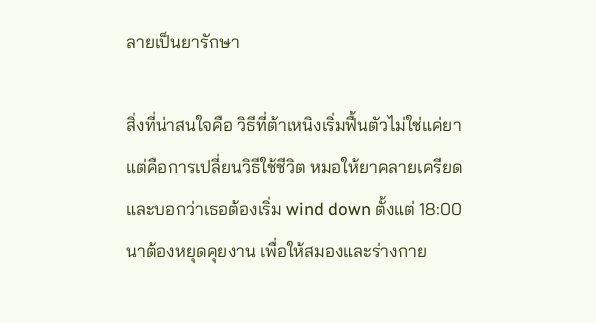ลายเป็นยารักษา

สิ่งที่น่าสนใจคือ วิธีที่ต้าเหนิงเริ่มฟื้นตัวไม่ใช่แค่ยา แต่คือการเปลี่ยนวิธีใช้ชีวิต หมอให้ยาคลายเครียดและบอกว่าเธอต้องเริ่ม wind down ตั้งแต่ 18:00 นาต้องหยุดคุยงาน เพื่อให้สมองและร่างกาย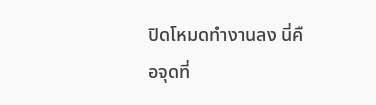ปิดโหมดทำงานลง นี่คือจุดที่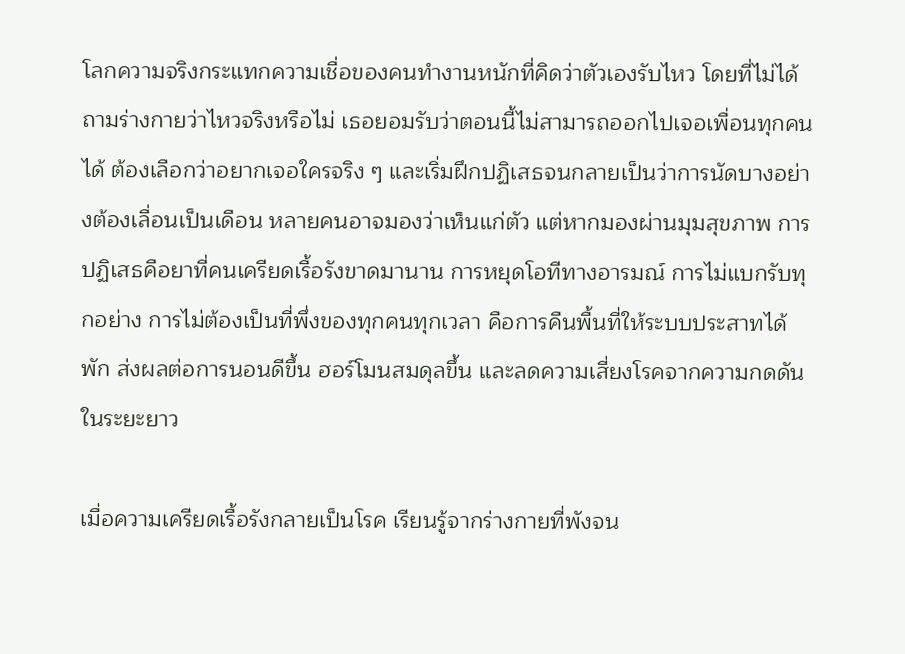โลกความจริงกระแทกความเชื่อของคนทำงานหนักที่คิดว่าตัวเองรับไหว โดยที่ไม่ได้ถามร่างกายว่าไหวจริงหรือไม่ เธอยอมรับว่าตอนนี้ไม่สามารถออกไปเจอเพื่อนทุกคนได้ ต้องเลือกว่าอยากเจอใครจริง ๆ และเริ่มฝึกปฏิเสธจนกลายเป็นว่าการนัดบางอย่างต้องเลื่อนเป็นเดือน หลายคนอาจมองว่าเห็นแก่ตัว แต่หากมองผ่านมุมสุขภาพ การปฏิเสธคือยาที่คนเครียดเรื้อรังขาดมานาน การหยุดโอทีทางอารมณ์ การไม่แบกรับทุกอย่าง การไม่ต้องเป็นที่พึ่งของทุกคนทุกเวลา คือการคืนพื้นที่ให้ระบบประสาทได้พัก ส่งผลต่อการนอนดีขึ้น ฮอร์โมนสมดุลขึ้น และลดความเสี่ยงโรคจากความกดดันในระยะยาว

เมื่อความเครียดเรื้อรังกลายเป็นโรค เรียนรู้จากร่างกายที่พังจน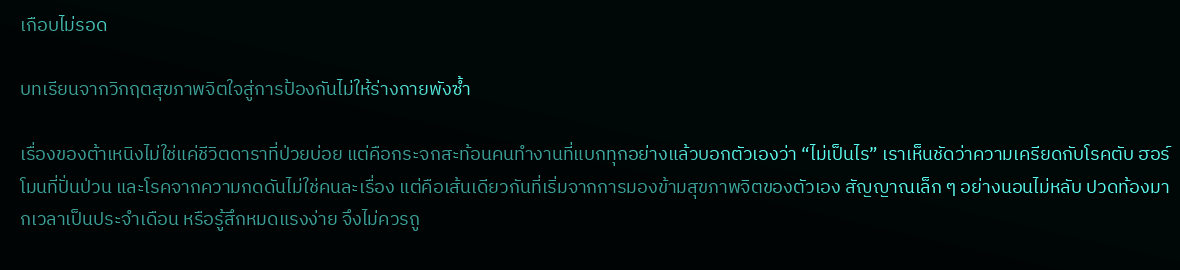เกือบไม่รอด

บทเรียนจากวิกฤตสุขภาพจิตใจสู่การป้องกันไม่ให้ร่างกายพังซ้ำ

เรื่องของต้าเหนิงไม่ใช่แค่ชีวิตดาราที่ป่วยบ่อย แต่คือกระจกสะท้อนคนทำงานที่แบกทุกอย่างแล้วบอกตัวเองว่า “ไม่เป็นไร” เราเห็นชัดว่าความเครียดกับโรคตับ ฮอร์โมนที่ปั่นป่วน และโรคจากความกดดันไม่ใช่คนละเรื่อง แต่คือเส้นเดียวกันที่เริ่มจากการมองข้ามสุขภาพจิตของตัวเอง สัญญาณเล็ก ๆ อย่างนอนไม่หลับ ปวดท้องมากเวลาเป็นประจำเดือน หรือรู้สึกหมดแรงง่าย จึงไม่ควรถู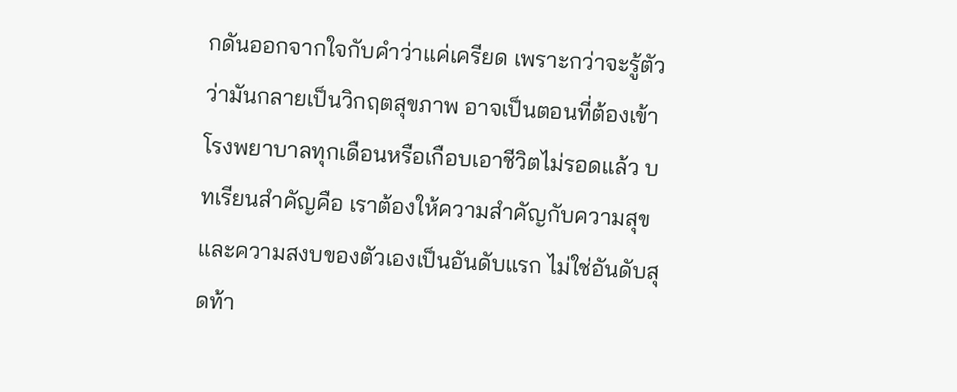กดันออกจากใจกับคำว่าแค่เครียด เพราะกว่าจะรู้ตัวว่ามันกลายเป็นวิกฤตสุขภาพ อาจเป็นตอนที่ต้องเข้าโรงพยาบาลทุกเดือนหรือเกือบเอาชีวิตไม่รอดแล้ว บทเรียนสำคัญคือ เราต้องให้ความสำคัญกับความสุขและความสงบของตัวเองเป็นอันดับแรก ไม่ใช่อันดับสุดท้า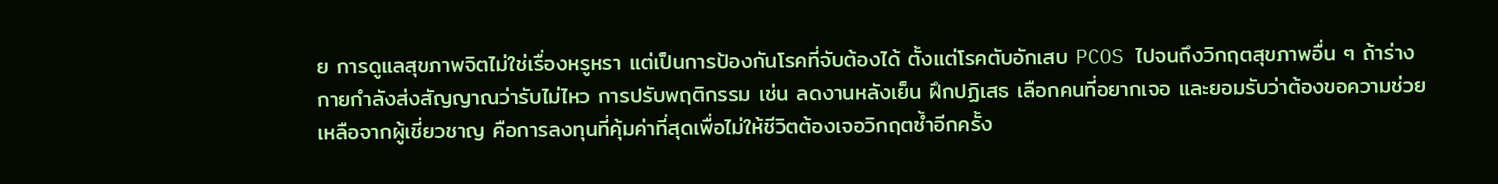ย การดูแลสุขภาพจิตไม่ใช่เรื่องหรูหรา แต่เป็นการป้องกันโรคที่จับต้องได้ ตั้งแต่โรคตับอักเสบ PCOS ไปจนถึงวิกฤตสุขภาพอื่น ๆ ถ้าร่างกายกำลังส่งสัญญาณว่ารับไม่ไหว การปรับพฤติกรรม เช่น ลดงานหลังเย็น ฝึกปฏิเสธ เลือกคนที่อยากเจอ และยอมรับว่าต้องขอความช่วยเหลือจากผู้เชี่ยวชาญ คือการลงทุนที่คุ้มค่าที่สุดเพื่อไม่ให้ชีวิตต้องเจอวิกฤตซ้ำอีกครั้ง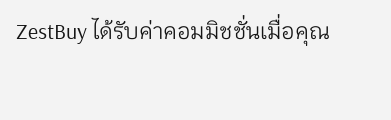ZestBuy ได้รับค่าคอมมิชชั่นเมื่อคุณ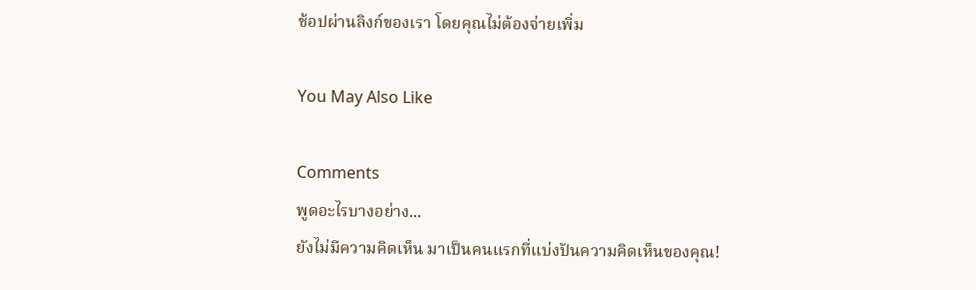ช้อปผ่านลิงก์ของเรา โดยคุณไม่ต้องจ่ายเพิ่ม

You May Also Like

Comments
พูดอะไรบางอย่าง...
ยังไม่มีความคิดเห็น มาเป็นคนแรกที่แบ่งปันความคิดเห็นของคุณ!